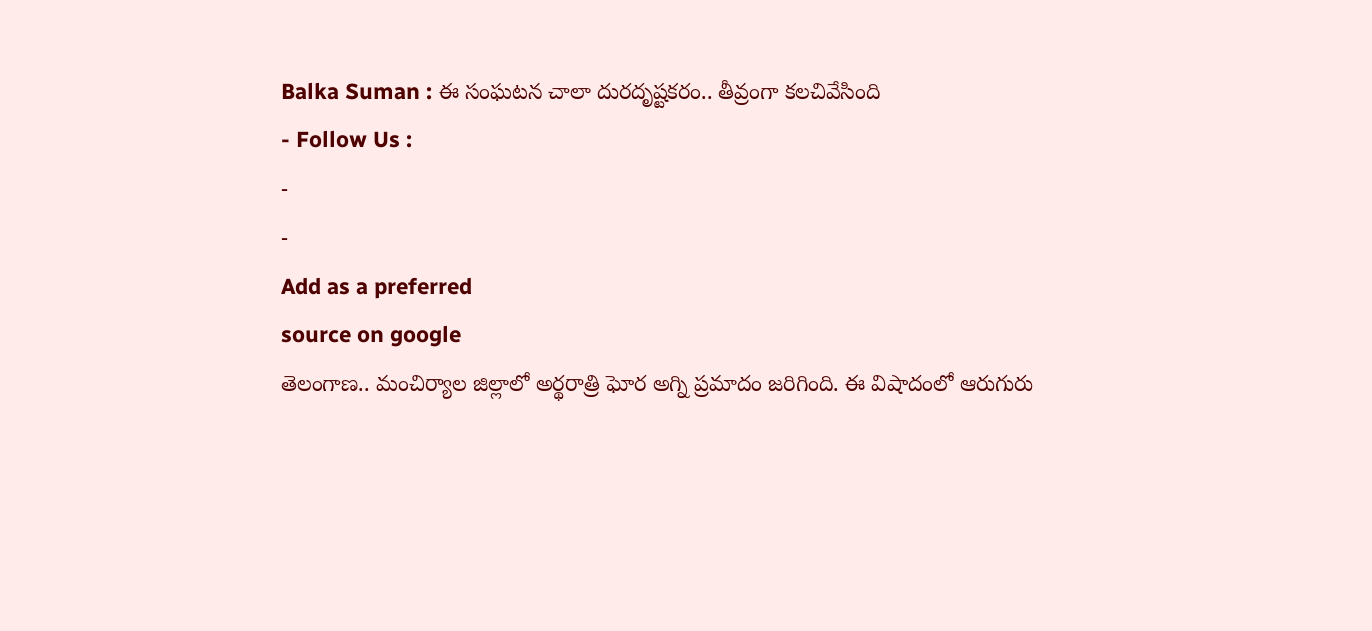Balka Suman : ఈ సంఘటన చాలా దురదృష్టకరం.. తీవ్రంగా కలచివేసింది
- Follow Us :
-
-
Add as a preferred
source on google
తెలంగాణ.. మంచిర్యాల జిల్లాలో అర్థరాత్రి ఘోర అగ్ని ప్రమాదం జరిగింది. ఈ విషాదంలో ఆరుగురు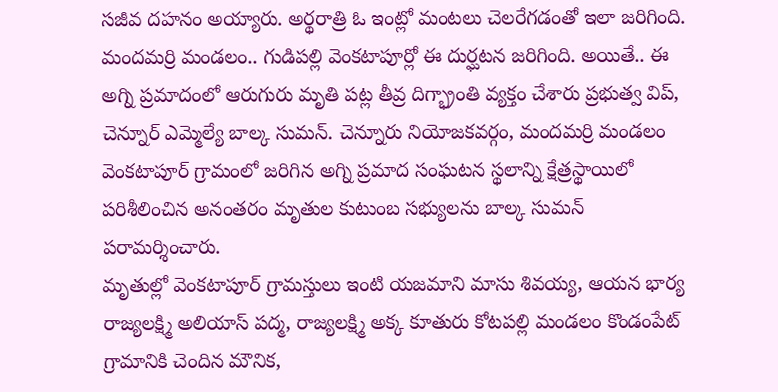సజీవ దహనం అయ్యారు. అర్థరాత్రి ఓ ఇంట్లో మంటలు చెలరేగడంతో ఇలా జరిగింది. మందమర్రి మండలం.. గుడిపల్లి వెంకటాపూర్లో ఈ దుర్ఘటన జరిగింది. అయితే.. ఈ అగ్ని ప్రమాదంలో ఆరుగురు మృతి పట్ల తీవ్ర దిగ్భ్రాంతి వ్యక్తం చేశారు ప్రభుత్వ విప్, చెన్నూర్ ఎమ్మెల్యే బాల్క సుమన్. చెన్నూరు నియోజకవర్గం, మందమర్రి మండలం వెంకటాపూర్ గ్రామంలో జరిగిన అగ్ని ప్రమాద సంఘటన స్థలాన్ని క్షేత్రస్థాయిలో పరిశీలించిన అనంతరం మృతుల కుటుంబ సభ్యులను బాల్క సుమన్ పరామర్శించారు.
మృతుల్లో వెంకటాపూర్ గ్రామస్తులు ఇంటి యజమాని మాసు శివయ్య, ఆయన భార్య రాజ్యలక్ష్మి అలియాస్ పద్మ, రాజ్యలక్ష్మి అక్క కూతురు కోటపల్లి మండలం కొండంపేట్ గ్రామానికి చెందిన మౌనిక,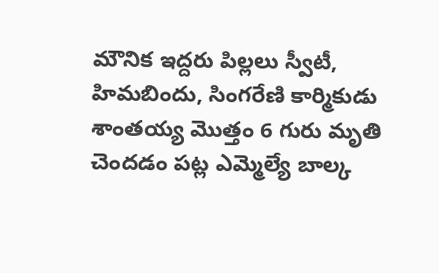మౌనిక ఇద్దరు పిల్లలు స్వీటీ, హిమబిందు, సింగరేణి కార్మికుడు శాంతయ్య మొత్తం 6 గురు మృతి చెందడం పట్ల ఎమ్మెల్యే బాల్క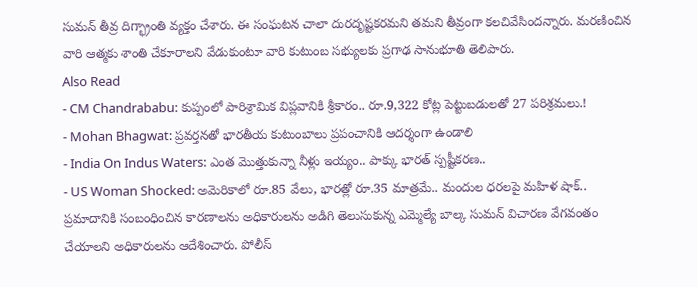సుమన్ తీవ్ర దిగ్భ్రాంతి వ్యక్తం చేశారు. ఈ సంఘటన చాలా దురదృష్టకరమని తమని తీవ్రంగా కలచివేసిందన్నారు. మరణించిన వారి ఆత్మకు శాంతి చేకూరాలని వేడుకుంటూ వారి కుటుంబ సభ్యులకు ప్రగాఢ సానుభూతి తెలిపారు.
Also Read
- CM Chandrababu: కుప్పంలో పారిశ్రామిక విప్లవానికి శ్రీకారం.. రూ.9,322 కోట్ల పెట్టుబడులతో 27 పరిశ్రమలు.!
- Mohan Bhagwat: ప్రవర్తనతో భారతీయ కుటుంబాలు ప్రపంచానికి ఆదర్శంగా ఉండాలి
- India On Indus Waters: ఎంత మొత్తుకున్నా నీళ్లు ఇయ్యం.. పాక్కు భారత్ స్పష్టీకరణ..
- US Woman Shocked: అమెరికాలో రూ.85 వేలు, భారత్లో రూ.35 మాత్రమే.. మందుల ధరలపై మహిళ షాక్..
ప్రమాదానికి సంబంధించిన కారణాలను అధికారులను అడిగి తెలుసుకున్న ఎమ్మెల్యే బాల్క సుమన్ విచారణ వేగవంతం చేయాలని అధికారులను ఆదేశించారు. పోలీస్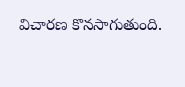విచారణ కొనసాగుతుంది.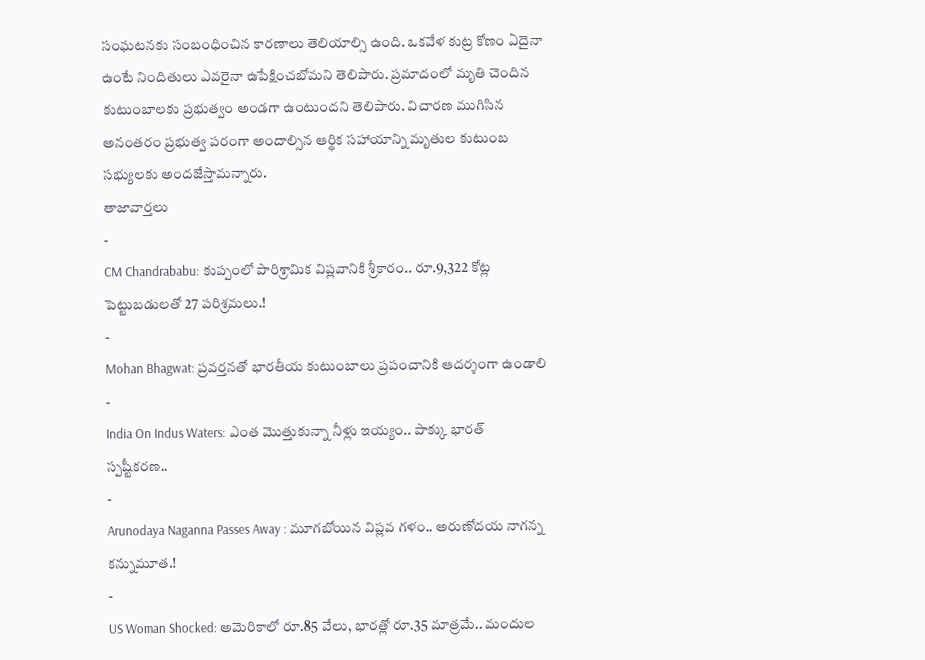సంఘటనకు సంబంధించిన కారణాలు తెలియాల్సి ఉంది. ఒకవేళ కుట్ర కోణం ఏదైనా ఉంటే నిందితులు ఎవరైనా ఉపేక్షించబోమని తెలిపారు. ప్రమాదంలో మృతి చెందిన కుటుంబాలకు ప్రభుత్వం అండగా ఉంటుందని తెలిపారు. విచారణ ముగిసిన అనంతరం ప్రభుత్వ పరంగా అందాల్సిన ఆర్థిక సహాయాన్ని మృతుల కుటుంబ సభ్యులకు అందజేస్తామన్నారు.
తాజావార్తలు
-
CM Chandrababu: కుప్పంలో పారిశ్రామిక విప్లవానికి శ్రీకారం.. రూ.9,322 కోట్ల పెట్టుబడులతో 27 పరిశ్రమలు.!
-
Mohan Bhagwat: ప్రవర్తనతో భారతీయ కుటుంబాలు ప్రపంచానికి ఆదర్శంగా ఉండాలి
-
India On Indus Waters: ఎంత మొత్తుకున్నా నీళ్లు ఇయ్యం.. పాక్కు భారత్ స్పష్టీకరణ..
-
Arunodaya Naganna Passes Away : మూగబోయిన విప్లవ గళం.. అరుణోదయ నాగన్న కన్నుమూత.!
-
US Woman Shocked: అమెరికాలో రూ.85 వేలు, భారత్లో రూ.35 మాత్రమే.. మందుల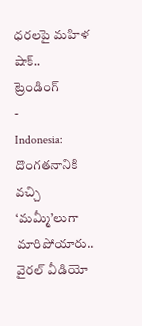ధరలపై మహిళ షాక్..
ట్రెండింగ్
-
Indonesia: దొంగతనానికి వచ్చి ‘మమ్మీ’లుగా మారిపోయారు.. వైరల్ వీడియో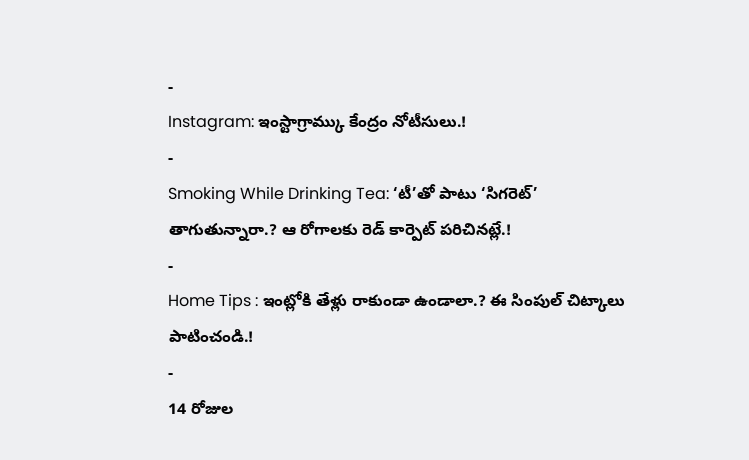-
Instagram: ఇంస్టాగ్రామ్కు కేంద్రం నోటీసులు.!
-
Smoking While Drinking Tea: ‘టీ’తో పాటు ‘సిగరెట్’ తాగుతున్నారా.? ఆ రోగాలకు రెడ్ కార్పెట్ పరిచినట్లే.!
-
Home Tips : ఇంట్లోకి తేళ్లు రాకుండా ఉండాలా.? ఈ సింపుల్ చిట్కాలు పాటించండి.!
-
14 రోజుల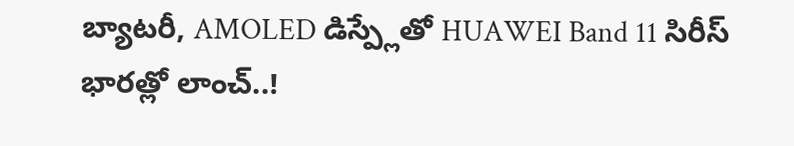బ్యాటరీ, AMOLED డిస్ప్లేతో HUAWEI Band 11 సిరీస్ భారత్లో లాంచ్..!